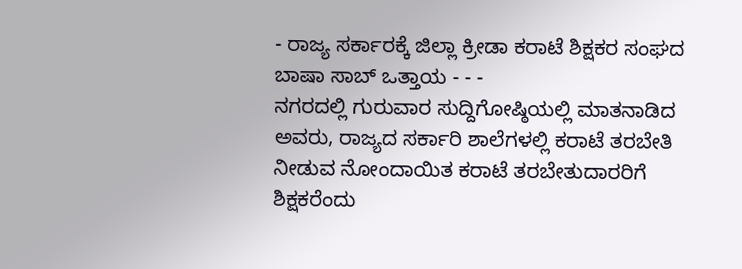- ರಾಜ್ಯ ಸರ್ಕಾರಕ್ಕೆ ಜಿಲ್ಲಾ ಕ್ರೀಡಾ ಕರಾಟೆ ಶಿಕ್ಷಕರ ಸಂಘದ ಬಾಷಾ ಸಾಬ್ ಒತ್ತಾಯ - - -
ನಗರದಲ್ಲಿ ಗುರುವಾರ ಸುದ್ದಿಗೋಷ್ಠಿಯಲ್ಲಿ ಮಾತನಾಡಿದ ಅವರು, ರಾಜ್ಯದ ಸರ್ಕಾರಿ ಶಾಲೆಗಳಲ್ಲಿ ಕರಾಟೆ ತರಬೇತಿ ನೀಡುವ ನೋಂದಾಯಿತ ಕರಾಟೆ ತರಬೇತುದಾರರಿಗೆ ಶಿಕ್ಷಕರೆಂದು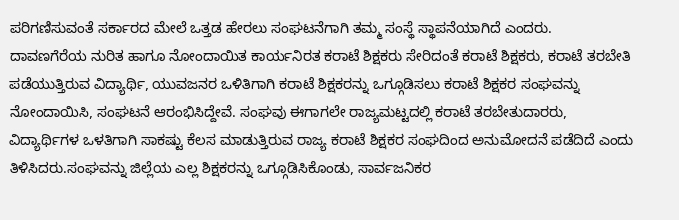ಪರಿಗಣಿಸುವಂತೆ ಸರ್ಕಾರದ ಮೇಲೆ ಒತ್ತಡ ಹೇರಲು ಸಂಘಟನೆಗಾಗಿ ತಮ್ಮ ಸಂಸ್ಥೆ ಸ್ಥಾಪನೆಯಾಗಿದೆ ಎಂದರು.
ದಾವಣಗೆರೆಯ ನುರಿತ ಹಾಗೂ ನೋಂದಾಯಿತ ಕಾರ್ಯನಿರತ ಕರಾಟೆ ಶಿಕ್ಷಕರು ಸೇರಿದಂತೆ ಕರಾಟೆ ಶಿಕ್ಷಕರು, ಕರಾಟೆ ತರಬೇತಿ ಪಡೆಯುತ್ತಿರುವ ವಿದ್ಯಾರ್ಥಿ, ಯುವಜನರ ಒಳಿತಿಗಾಗಿ ಕರಾಟೆ ಶಿಕ್ಷಕರನ್ನು ಒಗ್ಗೂಡಿಸಲು ಕರಾಟೆ ಶಿಕ್ಷಕರ ಸಂಘವನ್ನು ನೋಂದಾಯಿಸಿ, ಸಂಘಟನೆ ಆರಂಭಿಸಿದ್ದೇವೆ. ಸಂಘವು ಈಗಾಗಲೇ ರಾಜ್ಯಮಟ್ಟದಲ್ಲಿ ಕರಾಟೆ ತರಬೇತುದಾರರು, ವಿದ್ಯಾರ್ಥಿಗಳ ಒಳತಿಗಾಗಿ ಸಾಕಷ್ಟು ಕೆಲಸ ಮಾಡುತ್ತಿರುವ ರಾಜ್ಯ ಕರಾಟೆ ಶಿಕ್ಷಕರ ಸಂಘದಿಂದ ಅನುಮೋದನೆ ಪಡೆದಿದೆ ಎಂದು ತಿಳಿಸಿದರು.ಸಂಘವನ್ನು ಜಿಲ್ಲೆಯ ಎಲ್ಲ ಶಿಕ್ಷಕರನ್ನು ಒಗ್ಗೂಡಿಸಿಕೊಂಡು, ಸಾರ್ವಜನಿಕರ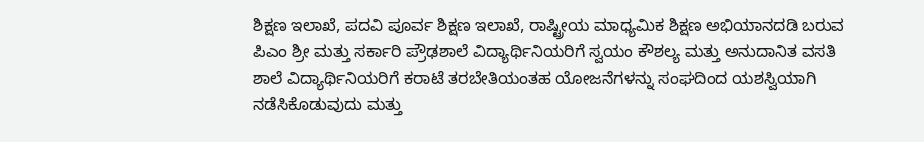ಶಿಕ್ಷಣ ಇಲಾಖೆ, ಪದವಿ ಪೂರ್ವ ಶಿಕ್ಷಣ ಇಲಾಖೆ, ರಾಷ್ಟ್ರೀಯ ಮಾಧ್ಯಮಿಕ ಶಿಕ್ಷಣ ಅಭಿಯಾನದಡಿ ಬರುವ ಪಿಎಂ ಶ್ರೀ ಮತ್ತು ಸರ್ಕಾರಿ ಪ್ರೌಢಶಾಲೆ ವಿದ್ಯಾರ್ಥಿನಿಯರಿಗೆ ಸ್ವಯಂ ಕೌಶಲ್ಯ ಮತ್ತು ಅನುದಾನಿತ ವಸತಿ ಶಾಲೆ ವಿದ್ಯಾರ್ಥಿನಿಯರಿಗೆ ಕರಾಟೆ ತರಬೇತಿಯಂತಹ ಯೋಜನೆಗಳನ್ನು ಸಂಘದಿಂದ ಯಶಸ್ವಿಯಾಗಿ ನಡೆಸಿಕೊಡುವುದು ಮತ್ತು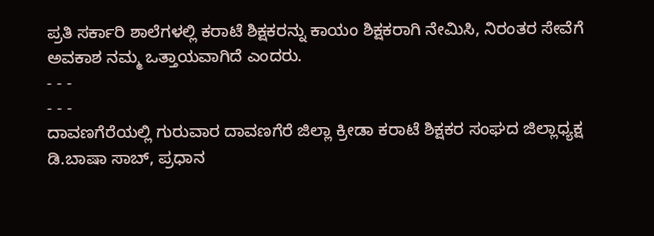ಪ್ರತಿ ಸರ್ಕಾರಿ ಶಾಲೆಗಳಲ್ಲಿ ಕರಾಟೆ ಶಿಕ್ಷಕರನ್ನು ಕಾಯಂ ಶಿಕ್ಷಕರಾಗಿ ನೇಮಿಸಿ, ನಿರಂತರ ಸೇವೆಗೆ ಅವಕಾಶ ನಮ್ಮ ಒತ್ತಾಯವಾಗಿದೆ ಎಂದರು.
- - -
- - -
ದಾವಣಗೆರೆಯಲ್ಲಿ ಗುರುವಾರ ದಾವಣಗೆರೆ ಜಿಲ್ಲಾ ಕ್ರೀಡಾ ಕರಾಟೆ ಶಿಕ್ಷಕರ ಸಂಘದ ಜಿಲ್ಲಾಧ್ಯಕ್ಷ ಡಿ.ಬಾಷಾ ಸಾಬ್, ಪ್ರಧಾನ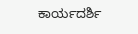ಕಾರ್ಯದರ್ಶಿ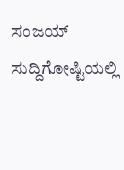ಸಂಜಯ್ ಸುದ್ದಿಗೋಷ್ಟಿಯಲ್ಲಿ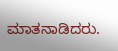ಮಾತನಾಡಿದರು.